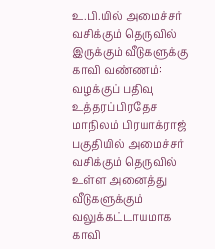உ.பி.யில் அமைச்சர் வசிக்கும் தெருவில் இருக்கும் வீடுகளுக்கு காவி வண்ணம்: வழக்குப் பதிவு
உத்தரப்பிரதேச மாநிலம் பிரயாக்ராஜ் பகுதியில் அமைச்சர் வசிக்கும் தெருவில் உள்ள அனைத்து வீடுகளுக்கும் வலுக்கட்டாயமாக காவி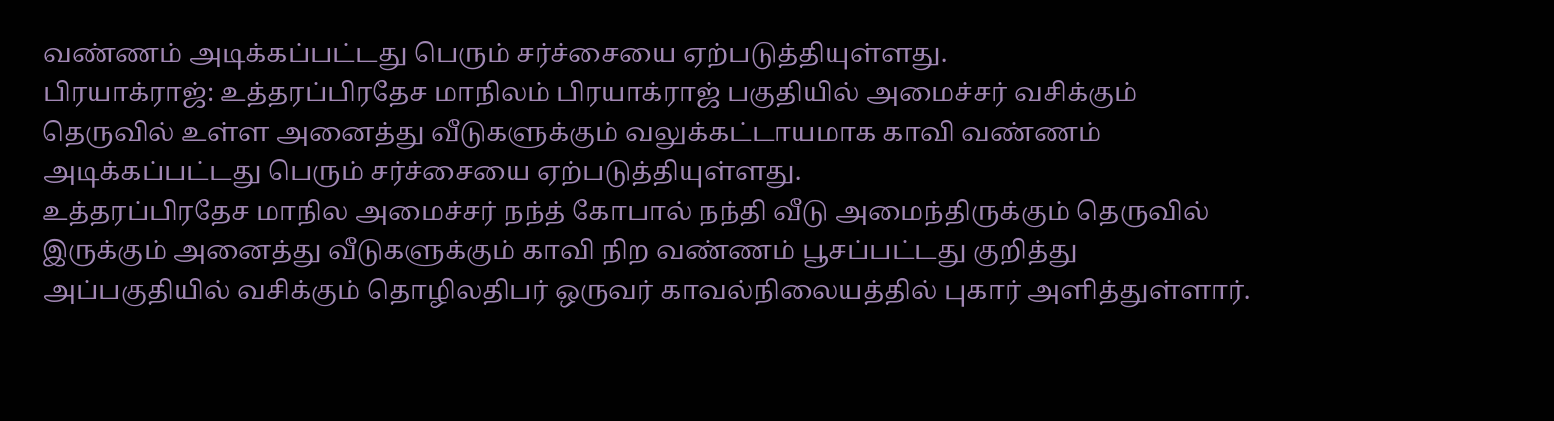வண்ணம் அடிக்கப்பட்டது பெரும் சர்ச்சையை ஏற்படுத்தியுள்ளது.
பிரயாக்ராஜ்: உத்தரப்பிரதேச மாநிலம் பிரயாக்ராஜ் பகுதியில் அமைச்சர் வசிக்கும் தெருவில் உள்ள அனைத்து வீடுகளுக்கும் வலுக்கட்டாயமாக காவி வண்ணம் அடிக்கப்பட்டது பெரும் சர்ச்சையை ஏற்படுத்தியுள்ளது.
உத்தரப்பிரதேச மாநில அமைச்சர் நந்த் கோபால் நந்தி வீடு அமைந்திருக்கும் தெருவில் இருக்கும் அனைத்து வீடுகளுக்கும் காவி நிற வண்ணம் பூசப்பட்டது குறித்து அப்பகுதியில் வசிக்கும் தொழிலதிபர் ஒருவர் காவல்நிலையத்தில் புகார் அளித்துள்ளார்.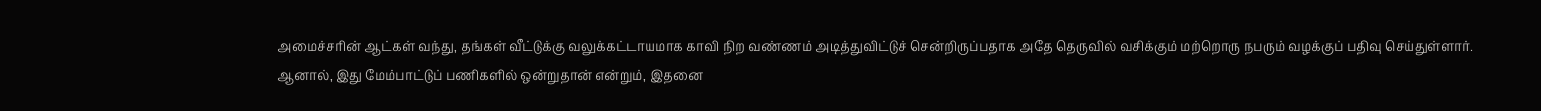அமைச்சரின் ஆட்கள் வந்து, தங்கள் வீட்டுக்கு வலுக்கட்டாயமாக காவி நிற வண்ணம் அடித்துவிட்டுச் சென்றிருப்பதாக அதே தெருவில் வசிக்கும் மற்றொரு நபரும் வழக்குப் பதிவு செய்துள்ளார்.
ஆனால், இது மேம்பாட்டுப் பணிகளில் ஒன்றுதான் என்றும், இதனை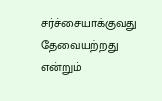சர்ச்சையாக்குவது தேவையற்றது என்றும்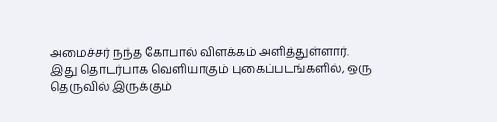அமைச்சர் நந்த கோபால் விளக்கம் அளித்துள்ளார்.
இது தொடர்பாக வெளியாகும் புகைப்படங்களில், ஒரு தெருவில் இருக்கும்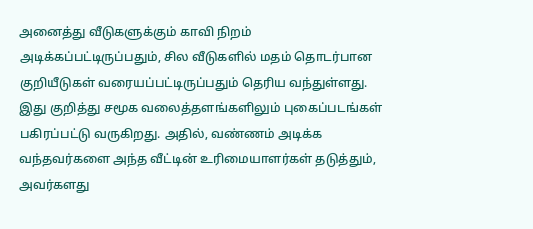அனைத்து வீடுகளுக்கும் காவி நிறம் அடிக்கப்பட்டிருப்பதும், சில வீடுகளில் மதம் தொடர்பான குறியீடுகள் வரையப்பட்டிருப்பதும் தெரிய வந்துள்ளது.
இது குறித்து சமூக வலைத்தளங்களிலும் புகைப்படங்கள் பகிரப்பட்டு வருகிறது. அதில், வண்ணம் அடிக்க வந்தவர்களை அந்த வீட்டின் உரிமையாளர்கள் தடுத்தும், அவர்களது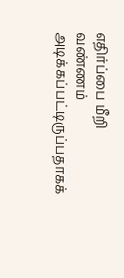எதிர்ப்பை மீறி வண்ணம் அடிக்கப்பட்டிருப்பதாகக்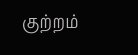குற்றம்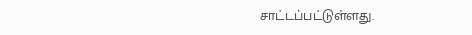சாட்டப்பட்டுள்ளது.